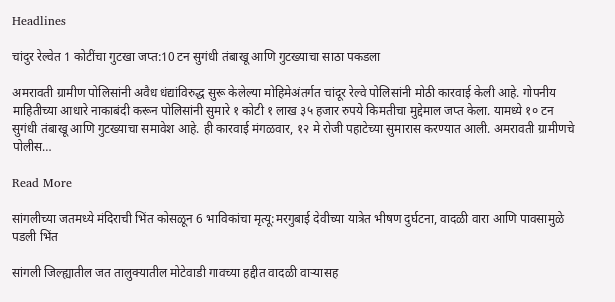Headlines

चांदुर रेल्वेत 1 कोटींचा गुटखा जप्त:10 टन सुगंधी तंबाखू आणि गुटख्याचा साठा पकडला

अमरावती ग्रामीण पोलिसांनी अवैध धंद्यांविरुद्ध सुरू केलेल्या मोहिमेअंतर्गत चांदूर रेल्वे पोलिसांनी मोठी कारवाई केली आहे. गोपनीय माहितीच्या आधारे नाकाबंदी करून पोलिसांनी सुमारे १ कोटी १ लाख ३५ हजार रुपये किमतीचा मुद्देमाल जप्त केला. यामध्ये १० टन सुगंधी तंबाखू आणि गुटख्याचा समावेश आहे. ही कारवाई मंगळवार, १२ मे रोजी पहाटेच्या सुमारास करण्यात आली. अमरावती ग्रामीणचे पोलीस…

Read More

सांगलीच्या जतमध्ये मंदिराची भिंत कोसळून 6 भाविकांचा मृत्यू:मरगुबाई देवीच्या यात्रेत भीषण दुर्घटना, वादळी वारा आणि पावसामुळे पडली भिंत

सांगली जिल्ह्यातील जत तालुक्यातील मोटेवाडी गावच्या हद्दीत वादळी वाऱ्यासह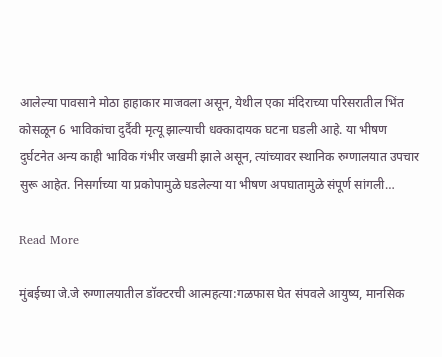आलेल्या पावसाने मोठा हाहाकार माजवला असून, येथील एका मंदिराच्या परिसरातील भिंत कोसळून 6 भाविकांचा दुर्दैवी मृत्यू झाल्याची धक्कादायक घटना घडली आहे. या भीषण दुर्घटनेत अन्य काही भाविक गंभीर जखमी झाले असून, त्यांच्यावर स्थानिक रुग्णालयात उपचार सुरू आहेत. निसर्गाच्या या प्रकोपामुळे घडलेल्या या भीषण अपघातामुळे संपूर्ण सांगली…

Read More

मुंबईच्या जे.जे रुग्णालयातील डॉक्टरची आत्महत्या:गळफास घेत संपवले आयुष्य, मानसिक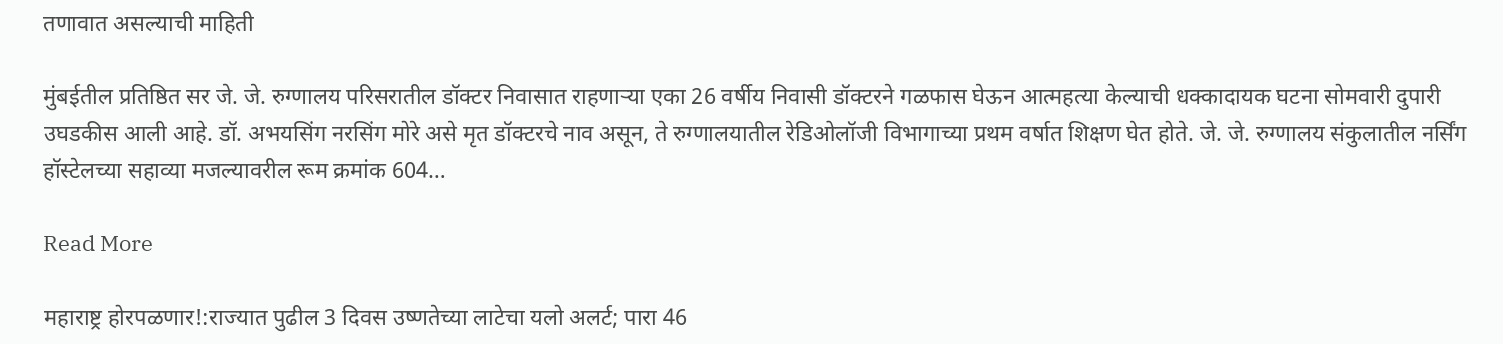तणावात असल्याची माहिती

मुंबईतील प्रतिष्ठित सर जे. जे. रुग्णालय परिसरातील डॉक्टर निवासात राहणाऱ्या एका 26 वर्षीय निवासी डॉक्टरने गळफास घेऊन आत्महत्या केल्याची धक्कादायक घटना सोमवारी दुपारी उघडकीस आली आहे. डॉ. अभयसिंग नरसिंग मोरे असे मृत डॉक्टरचे नाव असून, ते रुग्णालयातील रेडिओलॉजी विभागाच्या प्रथम वर्षात शिक्षण घेत होते. जे. जे. रुग्णालय संकुलातील नर्सिंग हॉस्टेलच्या सहाव्या मजल्यावरील रूम क्रमांक 604…

Read More

महाराष्ट्र होरपळणार!:राज्यात पुढील 3 दिवस उष्णतेच्या लाटेचा यलो अलर्ट; पारा 46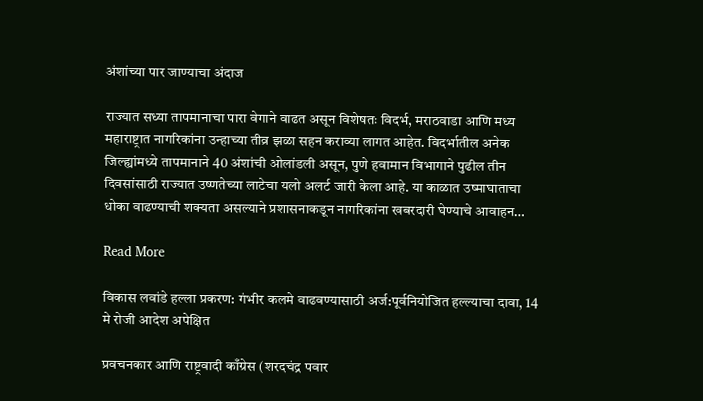अंशांच्या पार जाण्याचा अंदाज

राज्यात सध्या तापमानाचा पारा वेगाने वाढत असून विशेषतः विदर्भ, मराठवाडा आणि मध्य महाराष्ट्रात नागरिकांना उन्हाच्या तीव्र झळा सहन कराव्या लागत आहेत. विदर्भातील अनेक जिल्ह्यांमध्ये तापमानाने 40 अंशांची ओलांडली असून, पुणे हवामान विभागाने पुढील तीन दिवसांसाठी राज्यात उष्णतेच्या लाटेचा यलो अलर्ट जारी केला आहे. या काळात उष्माघाताचा धोका वाढण्याची शक्यता असल्याने प्रशासनाकडून नागरिकांना खबरदारी घेण्याचे आवाहन…

Read More

विकास लवांडे हल्ला प्रकरण: गंभीर कलमे वाढवण्यासाठी अर्ज:पूर्वनियोजित हल्ल्याचा दावा, 14 मे रोजी आदेश अपेक्षित

प्रवचनकार आणि राष्ट्रवादी काँग्रेस (शरदचंद्र पवार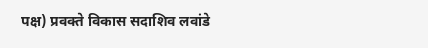पक्ष) प्रवक्ते विकास सदाशिव लवांडे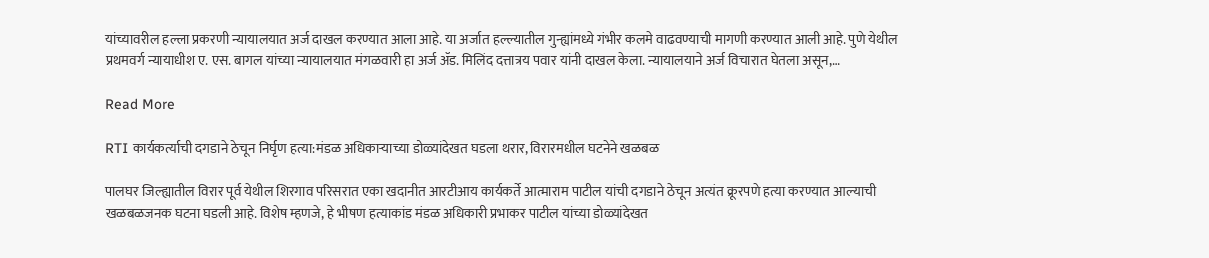यांच्यावरील हल्ला प्रकरणी न्यायालयात अर्ज दाखल करण्यात आला आहे. या अर्जात हल्ल्यातील गुन्ह्यांमध्ये गंभीर कलमे वाढवण्याची मागणी करण्यात आली आहे. पुणे येथील प्रथमवर्ग न्यायाधीश ए. एस. बागल यांच्या न्यायालयात मंगळवारी हा अर्ज ॲड. मिलिंद दत्तात्रय पवार यांनी दाखल केला. न्यायालयाने अर्ज विचारात घेतला असून,…

Read More

RTI कार्यकर्त्याची दगडाने ठेचून निर्घृण हत्या:मंडळ अधिकाऱ्याच्या डोळ्यांदेखत घडला थरार, विरारमधील घटनेने खळबळ

पालघर जिल्ह्यातील विरार पूर्व येथील शिरगाव परिसरात एका खदानीत आरटीआय कार्यकर्ते आत्माराम पाटील यांची दगडाने ठेचून अत्यंत क्रूरपणे हत्या करण्यात आल्याची खळबळजनक घटना घडली आहे. विशेष म्हणजे, हे भीषण हत्याकांड मंडळ अधिकारी प्रभाकर पाटील यांच्या डोळ्यांदेखत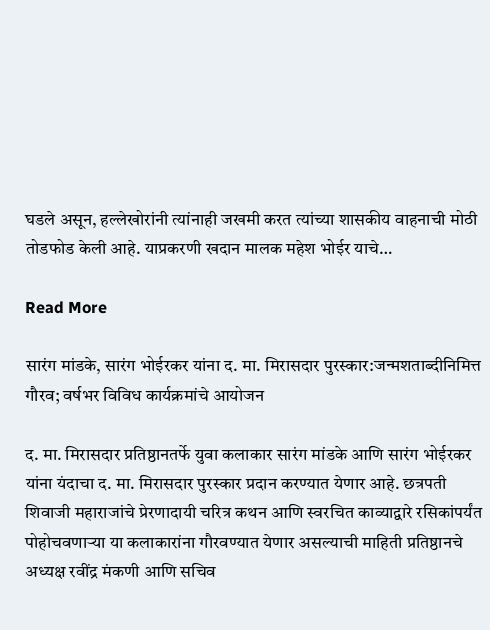घडले असून, हल्लेखोरांनी त्यांनाही जखमी करत त्यांच्या शासकीय वाहनाची मोठी तोडफोड केली आहे. याप्रकरणी खदान मालक महेश भोईर याचे…

Read More

सारंग मांडके, सारंग भोईरकर यांना द. मा. मिरासदार पुरस्कार:जन्मशताब्दीनिमित्त गौरव; वर्षभर विविध कार्यक्रमांचे आयोजन

द. मा. मिरासदार प्रतिष्ठानतर्फे युवा कलाकार सारंग मांडके आणि सारंग भोईरकर यांना यंदाचा द. मा. मिरासदार पुरस्कार प्रदान करण्यात येणार आहे. छत्रपती शिवाजी महाराजांचे प्रेरणादायी चरित्र कथन आणि स्वरचित काव्याद्वारे रसिकांपर्यंत पोहोचवणाऱ्या या कलाकारांना गौरवण्यात येणार असल्याची माहिती प्रतिष्ठानचे अध्यक्ष रवींद्र मंकणी आणि सचिव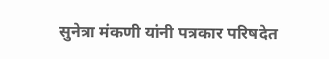सुनेत्रा मंकणी यांनी पत्रकार परिषदेत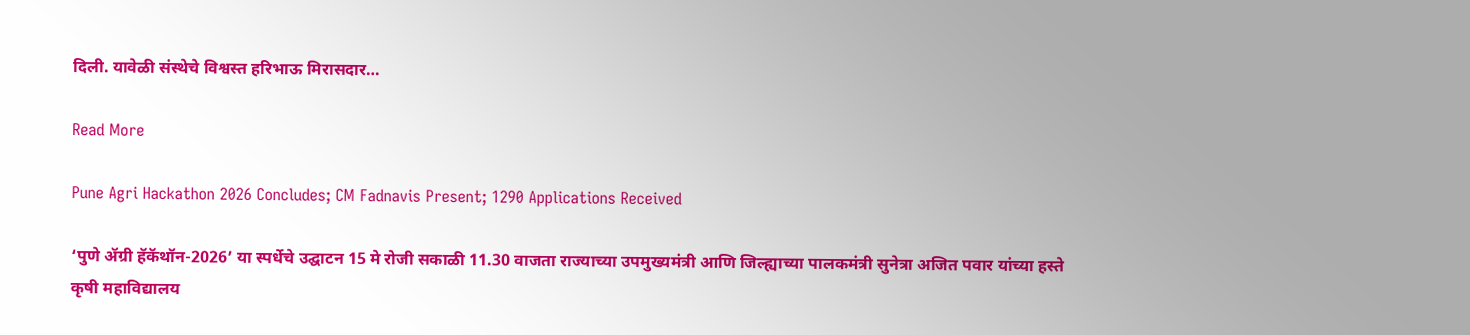दिली. यावेळी संस्थेचे विश्वस्त हरिभाऊ मिरासदार…

Read More

Pune Agri Hackathon 2026 Concludes; CM Fadnavis Present; 1290 Applications Received

‘पुणे ॲग्री हॅकॅथॉन-2026’ या स्पर्धेचे उद्घाटन 15 मे रोजी सकाळी 11.30 वाजता राज्याच्या उपमुख्यमंत्री आणि जिल्ह्याच्या पालकमंत्री सुनेत्रा अजित पवार यांच्या हस्ते कृषी महाविद्यालय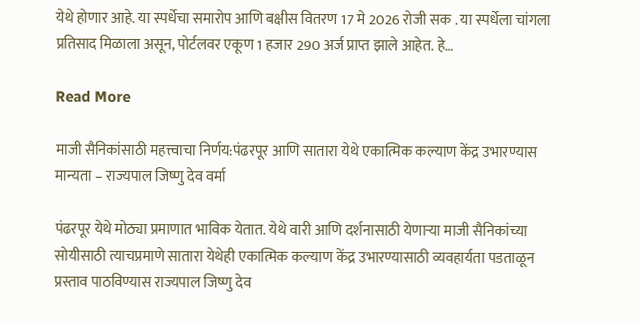येथे होणार आहे. या स्पर्धेचा समारोप आणि बक्षीस वितरण 17 मे 2026 रोजी सक . या स्पर्धेला चांगला प्रतिसाद मिळाला असून, पोर्टलवर एकूण 1 हजार 290 अर्ज प्राप्त झाले आहेत. हे…

Read More

माजी सैनिकांसाठी महत्त्वाचा निर्णय:पंढरपूर आणि सातारा येथे एकात्मिक कल्याण केंद्र उभारण्यास मान्यता – राज्यपाल जिष्णु देव वर्मा

पंढरपूर येथे मोठ्या प्रमाणात भाविक येतात. येथे वारी आणि दर्शनासाठी येणाऱ्या माजी सैनिकांच्या सोयीसाठी त्याचप्रमाणे सातारा येथेही एकात्मिक कल्याण केंद्र उभारण्यासाठी व्यवहार्यता पडताळून प्रस्ताव पाठविण्यास राज्यपाल जिष्णु देव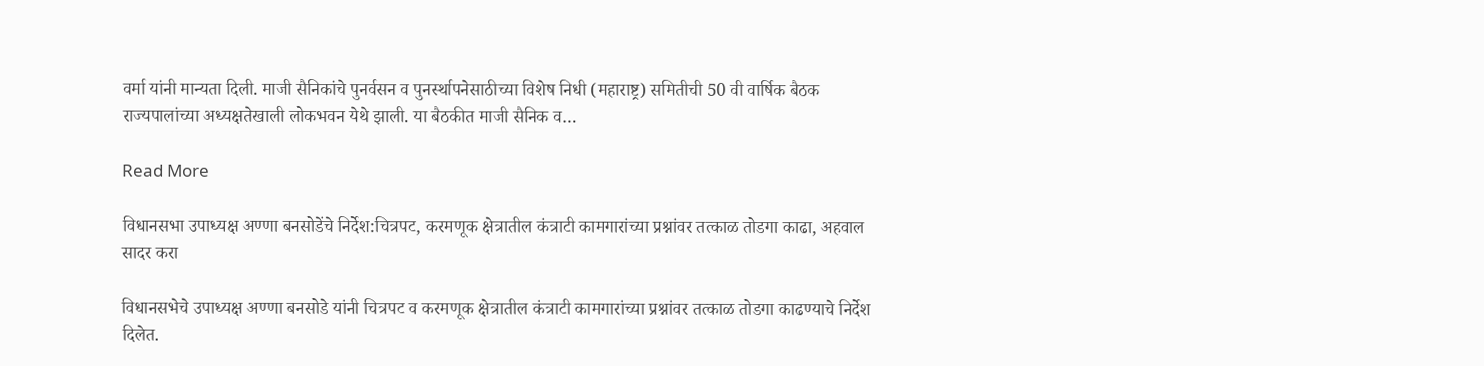वर्मा यांनी मान्यता दिली. माजी सैनिकांचे पुनर्वसन व पुनर्स्थापनेसाठीच्या विशेष निधी (महाराष्ट्र) समितीची 50 वी वार्षिक बैठक राज्यपालांच्या अध्यक्षतेखाली लोकभवन येथे झाली. या बैठकीत माजी सैनिक व…

Read More

विधानसभा उपाध्यक्ष अण्णा बनसोडेंचे निर्देश:चित्रपट, करमणूक क्षेत्रातील कंत्राटी कामगारांच्या प्रश्नांवर तत्काळ तोडगा काढा, अहवाल सादर करा

विधानसभेचे उपाध्यक्ष अण्णा बनसोडे यांनी चित्रपट व करमणूक क्षेत्रातील कंत्राटी कामगारांच्या प्रश्नांवर तत्काळ तोडगा काढण्याचे निर्देश दिलेत.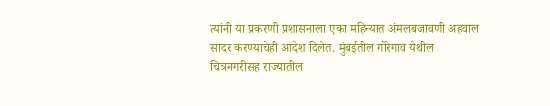त्यांनी या प्रकरणी प्रशासनाला एका महिन्यात अंमलबजावणी अहवाल सादर करण्याचेही आदेश दिलेत. मुंबईतील गोरेगाव येथील चित्रनगरीसह राज्यातील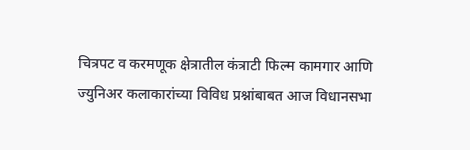चित्रपट व करमणूक क्षेत्रातील कंत्राटी फिल्म कामगार आणि ज्युनिअर कलाकारांच्या विविध प्रश्नांबाबत आज विधानसभा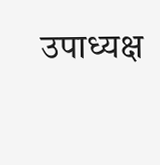उपाध्यक्ष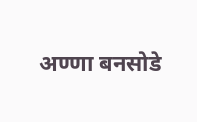अण्णा बनसोडे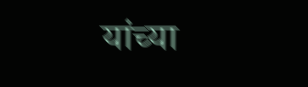यांच्या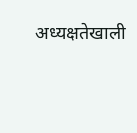अध्यक्षतेखाली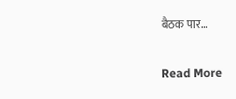बैठक पार…

Read More